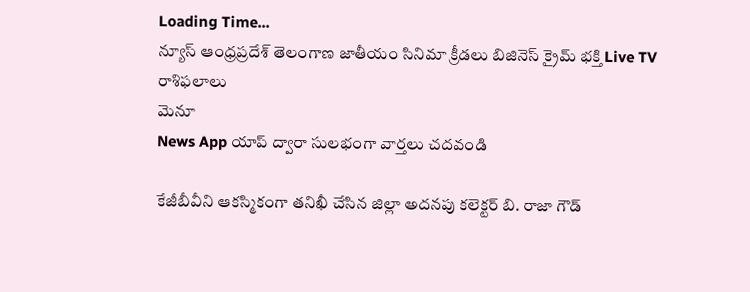Loading Time...
న్యూస్ ఆంధ్రప్రదేశ్ తెలంగాణ జాతీయం సినిమా క్రీడలు బిజినెస్ క్రైమ్ భక్తి Live TV రాశిఫలాలు
మెనూ
News App యాప్ ద్వారా సులభంగా వార్తలు చదవండి

కేజీబీవీని ఆకస్మికంగా తనిఖీ చేసిన జిల్లా అదనపు కలెక్టర్ బి. రాజా గౌడ్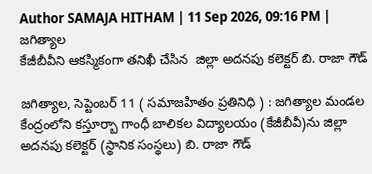Author SAMAJA HITHAM | 11 Sep 2026, 09:16 PM | జగిత్యాల
కేజీబీవీని ఆకస్మికంగా తనిఖీ చేసిన  జిల్లా అదనపు కలెక్టర్ బి. రాజా గౌడ్

జగిత్యాల, సెప్టెంబర్ 11 ( సమాజహితం ప్రతినిధి ) : జగిత్యాల మండల కేంద్రంలోని కస్తూర్బా గాంధీ బాలికల విద్యాలయం (కేజీబీవీ)ను జిల్లా అదనపు కలెక్టర్ (స్థానిక సంస్థలు) బి. రాజా గౌడ్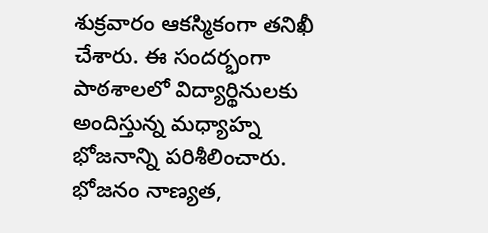శుక్రవారం ఆకస్మికంగా తనిఖీ చేశారు. ఈ సందర్భంగా పాఠశాలలో విద్యార్థినులకు అందిస్తున్న మధ్యాహ్న భోజనాన్ని పరిశీలించారు. భోజనం నాణ్యత,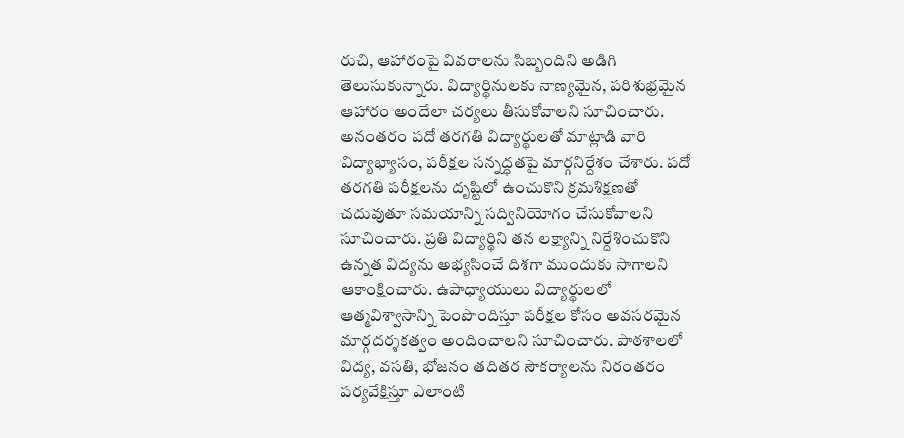రుచి, ఆహారంపై వివరాలను సిబ్బందిని అడిగి తెలుసుకున్నారు. విద్యార్థినులకు నాణ్యమైన, పరిశుభ్రమైన ఆహారం అందేలా చర్యలు తీసుకోవాలని సూచించారు. అనంతరం పదో తరగతి విద్యార్థులతో మాట్లాడి వారి విద్యాభ్యాసం, పరీక్షల సన్నద్ధతపై మార్గనిర్దేశం చేశారు. పదో తరగతి పరీక్షలను దృష్టిలో ఉంచుకొని క్రమశిక్షణతో చదువుతూ సమయాన్ని సద్వినియోగం చేసుకోవాలని సూచించారు. ప్రతి విద్యార్థిని తన లక్ష్యాన్ని నిర్దేశించుకొని ఉన్నత విద్యను అభ్యసించే దిశగా ముందుకు సాగాలని ఆకాంక్షించారు. ఉపాధ్యాయులు విద్యార్థులలో ఆత్మవిశ్వాసాన్ని పెంపొందిస్తూ పరీక్షల కోసం అవసరమైన మార్గదర్శకత్వం అందించాలని సూచించారు. పాఠశాలలో విద్య, వసతి, భోజనం తదితర సౌకర్యాలను నిరంతరం పర్యవేక్షిస్తూ ఎలాంటి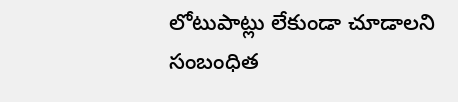లోటుపాట్లు లేకుండా చూడాలని సంబంధిత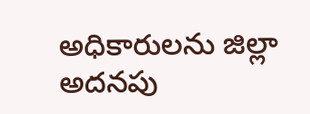అధికారులను జిల్లా అదనపు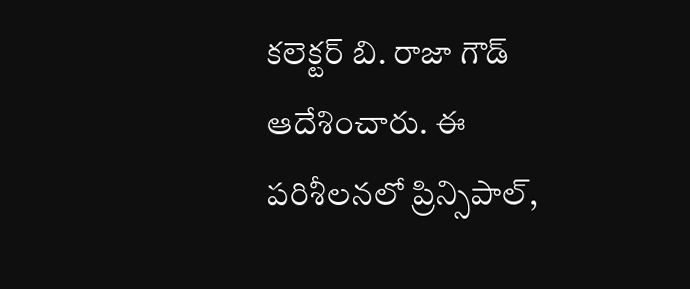కలెక్టర్ బి. రాజా గౌడ్ ఆదేశించారు. ఈ పరిశీలనలో ప్రిన్సిపాల్,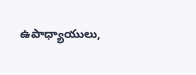ఉపాధ్యాయులు,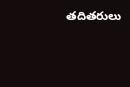తదితరులు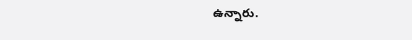ఉన్నారు.